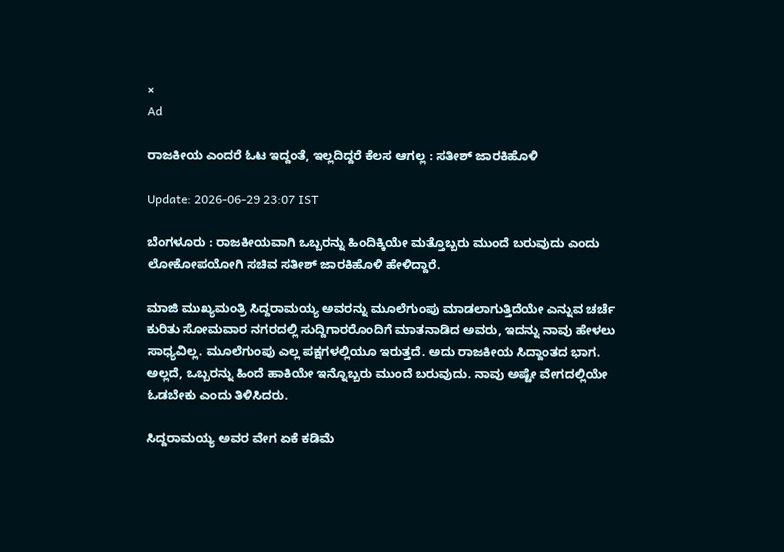×
Ad

ರಾಜಕೀಯ ಎಂದರೆ ಓಟ ಇದ್ದಂತೆ, ಇಲ್ಲದಿದ್ದರೆ ಕೆಲಸ ಆಗಲ್ಲ : ಸತೀಶ್ ಜಾರಕಿಹೊಳಿ

Update: 2026-06-29 23:07 IST

ಬೆಂಗಳೂರು : ರಾಜಕೀಯವಾಗಿ ಒಬ್ಬರನ್ನು ಹಿಂದಿಕ್ಕಿಯೇ ಮತ್ತೊಬ್ಬರು ಮುಂದೆ ಬರುವುದು ಎಂದು ಲೋಕೋಪಯೋಗಿ ಸಚಿವ ಸತೀಶ್ ಜಾರಕಿಹೊಳಿ ಹೇಳಿದ್ದಾರೆ.

ಮಾಜಿ ಮುಖ್ಯಮಂತ್ರಿ ಸಿದ್ದರಾಮಯ್ಯ ಅವರನ್ನು ಮೂಲೆಗುಂಪು ಮಾಡಲಾಗುತ್ತಿದೆಯೇ ಎನ್ನುವ ಚರ್ಚೆ ಕುರಿತು ಸೋಮವಾರ ನಗರದಲ್ಲಿ ಸುದ್ದಿಗಾರರೊಂದಿಗೆ ಮಾತನಾಡಿದ ಅವರು, ಇದನ್ನು ನಾವು ಹೇಳಲು ಸಾಧ್ಯವಿಲ್ಲ. ಮೂಲೆಗುಂಪು ಎಲ್ಲ ಪಕ್ಷಗಳಲ್ಲಿಯೂ ಇರುತ್ತದೆ. ಅದು ರಾಜಕೀಯ ಸಿದ್ದಾಂತದ ಭಾಗ. ಅಲ್ಲದೆ, ಒಬ್ಬರನ್ನು ಹಿಂದೆ ಹಾಕಿಯೇ ಇನ್ನೊಬ್ಬರು ಮುಂದೆ ಬರುವುದು. ನಾವು ಅಷ್ಟೇ ವೇಗದಲ್ಲಿಯೇ ಓಡಬೇಕು ಎಂದು ತಿಳಿಸಿದರು.

ಸಿದ್ದರಾಮಯ್ಯ ಅವರ ವೇಗ ಏಕೆ ಕಡಿಮೆ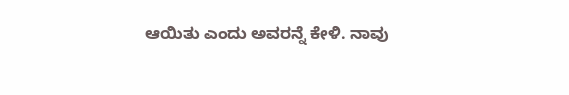ಆಯಿತು ಎಂದು ಅವರನ್ನೆ ಕೇಳಿ. ನಾವು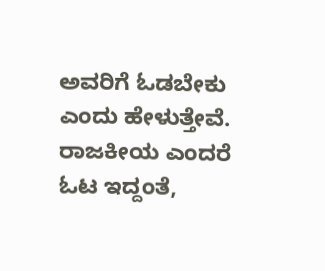ಅವರಿಗೆ ಓಡಬೇಕು ಎಂದು ಹೇಳುತ್ತೇವೆ. ರಾಜಕೀಯ ಎಂದರೆ ಓಟ ಇದ್ದಂತೆ,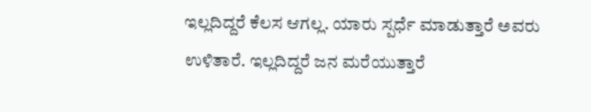ಇಲ್ಲದಿದ್ದರೆ ಕೆಲಸ ಆಗಲ್ಲ. ಯಾರು ಸ್ಪರ್ಧೆ ಮಾಡುತ್ತಾರೆ ಅವರು ಉಳಿತಾರೆ. ಇಲ್ಲದಿದ್ದರೆ ಜನ ಮರೆಯುತ್ತಾರೆ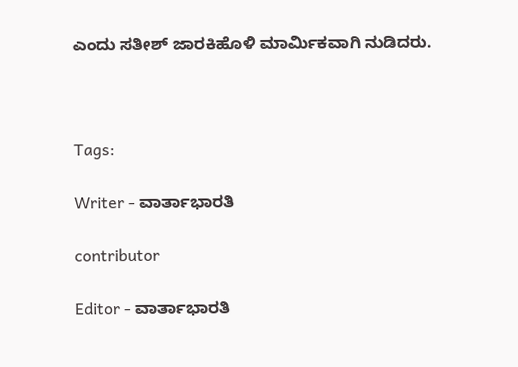ಎಂದು ಸತೀಶ್ ಜಾರಕಿಹೊಳಿ ಮಾರ್ಮಿಕವಾಗಿ ನುಡಿದರು.



Tags:

Writer - ವಾರ್ತಾಭಾರತಿ

contributor

Editor - ವಾರ್ತಾಭಾರತಿ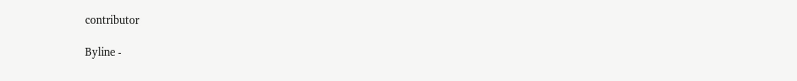contributor

Byline -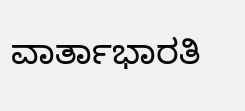ವಾರ್ತಾಭಾರತಿ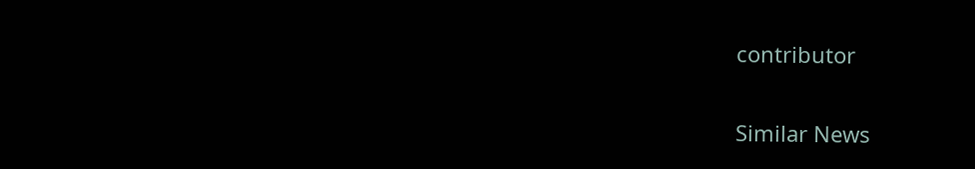contributor

Similar News